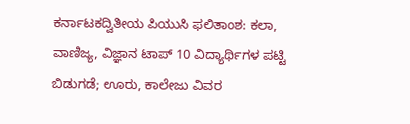ಕರ್ನಾಟಕದ್ವಿತೀಯ ಪಿಯುಸಿ ಫಲಿತಾಂಶ: ಕಲಾ, ವಾಣಿಜ್ಯ, ವಿಜ್ಞಾನ ಟಾಪ್ 10 ವಿದ್ಯಾರ್ಥಿಗಳ ಪಟ್ಟಿ ಬಿಡುಗಡೆ; ಊರು, ಕಾಲೇಜು ವಿವರ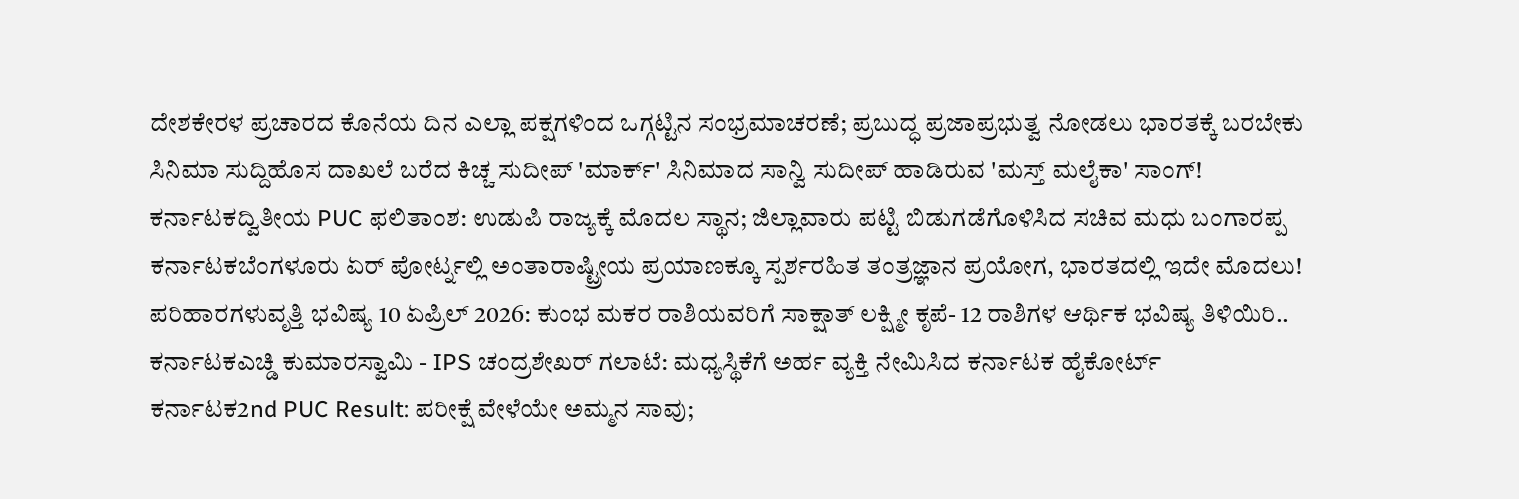ದೇಶಕೇರಳ ಪ್ರಚಾರದ ಕೊನೆಯ ದಿನ ಎಲ್ಲಾ ಪಕ್ಷಗಳಿಂದ ಒಗ್ಗಟ್ಟಿನ ಸಂಭ್ರಮಾಚರಣೆ; ಪ್ರಬುದ್ಧ ಪ್ರಜಾಪ್ರಭುತ್ವ ನೋಡಲು ಭಾರತಕ್ಕೆ ಬರಬೇಕು
ಸಿನಿಮಾ ಸುದ್ದಿಹೊಸ ದಾಖಲೆ ಬರೆದ ಕಿಚ್ಚ ಸುದೀಪ್ 'ಮಾರ್ಕ್' ಸಿನಿಮಾದ ಸಾನ್ವಿ ಸುದೀಪ್ ಹಾಡಿರುವ 'ಮಸ್ತ್ ಮಲೈಕಾ' ಸಾಂಗ್!
ಕರ್ನಾಟಕದ್ವಿತೀಯ PUC ಫಲಿತಾಂಶ: ಉಡುಪಿ ರಾಜ್ಯಕ್ಕೆ ಮೊದಲ ಸ್ಥಾನ; ಜಿಲ್ಲಾವಾರು ಪಟ್ಟಿ ಬಿಡುಗಡೆಗೊಳಿಸಿದ ಸಚಿವ ಮಧು ಬಂಗಾರಪ್ಪ
ಕರ್ನಾಟಕಬೆಂಗಳೂರು ಏರ್ ಪೋರ್ಟ್ನಲ್ಲಿ ಅಂತಾರಾಷ್ಟ್ರೀಯ ಪ್ರಯಾಣಕ್ಕೂ ಸ್ಪರ್ಶರಹಿತ ತಂತ್ರಜ್ಞಾನ ಪ್ರಯೋಗ, ಭಾರತದಲ್ಲಿ ಇದೇ ಮೊದಲು!
ಪರಿಹಾರಗಳುವೃತ್ತಿ ಭವಿಷ್ಯ 10 ಏಪ್ರಿಲ್ 2026: ಕುಂಭ ಮಕರ ರಾಶಿಯವರಿಗೆ ಸಾಕ್ಷಾತ್ ಲಕ್ಷ್ಮೀ ಕೃಪೆ- 12 ರಾಶಿಗಳ ಆರ್ಥಿಕ ಭವಿಷ್ಯ ತಿಳಿಯಿರಿ..
ಕರ್ನಾಟಕಎಚ್ಡಿ ಕುಮಾರಸ್ವಾಮಿ - IPS ಚಂದ್ರಶೇಖರ್ ಗಲಾಟೆ: ಮಧ್ಯಸ್ಥಿಕೆಗೆ ಅರ್ಹ ವ್ಯಕ್ತಿ ನೇಮಿಸಿದ ಕರ್ನಾಟಕ ಹೈಕೋರ್ಟ್
ಕರ್ನಾಟಕ2nd PUC Result: ಪರೀಕ್ಷೆ ವೇಳೆಯೇ ಅಮ್ಮನ ಸಾವು;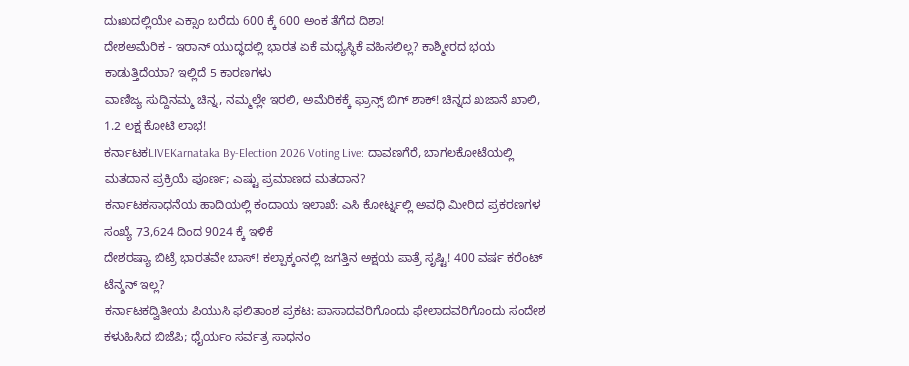ದುಃಖದಲ್ಲಿಯೇ ಎಕ್ಸಾಂ ಬರೆದು 600 ಕ್ಕೆ 600 ಅಂಕ ತೆಗೆದ ದಿಶಾ!
ದೇಶಅಮೆರಿಕ - ಇರಾನ್ ಯುದ್ಧದಲ್ಲಿ ಭಾರತ ಏಕೆ ಮಧ್ಯಸ್ಥಿಕೆ ವಹಿಸಲಿಲ್ಲ? ಕಾಶ್ಮೀರದ ಭಯ ಕಾಡುತ್ತಿದೆಯಾ? ಇಲ್ಲಿದೆ 5 ಕಾರಣಗಳು
ವಾಣಿಜ್ಯ ಸುದ್ದಿನಮ್ಮ ಚಿನ್ನ, ನಮ್ಮಲ್ಲೇ ಇರಲಿ, ಅಮೆರಿಕಕ್ಕೆ ಫ್ರಾನ್ಸ್ ಬಿಗ್ ಶಾಕ್! ಚಿನ್ನದ ಖಜಾನೆ ಖಾಲಿ, 1.2 ಲಕ್ಷ ಕೋಟಿ ಲಾಭ!
ಕರ್ನಾಟಕLIVEKarnataka By-Election 2026 Voting Live: ದಾವಣಗೆರೆ, ಬಾಗಲಕೋಟೆಯಲ್ಲಿ ಮತದಾನ ಪ್ರಕ್ರಿಯೆ ಪೂರ್ಣ; ಎಷ್ಟು ಪ್ರಮಾಣದ ಮತದಾನ?
ಕರ್ನಾಟಕಸಾಧನೆಯ ಹಾದಿಯಲ್ಲಿ ಕಂದಾಯ ಇಲಾಖೆ: ಎಸಿ ಕೋರ್ಟ್ನಲ್ಲಿ ಅವಧಿ ಮೀರಿದ ಪ್ರಕರಣಗಳ ಸಂಖ್ಯೆ 73,624 ದಿಂದ 9024 ಕ್ಕೆ ಇಳಿಕೆ
ದೇಶರಷ್ಯಾ ಬಿಟ್ರೆ ಭಾರತವೇ ಬಾಸ್! ಕಲ್ಪಾಕ್ಕಂನಲ್ಲಿ ಜಗತ್ತಿನ ಅಕ್ಷಯ ಪಾತ್ರೆ ಸೃಷ್ಟಿ! 400 ವರ್ಷ ಕರೆಂಟ್ ಟೆನ್ಶನ್ ಇಲ್ಲ?
ಕರ್ನಾಟಕದ್ವಿತೀಯ ಪಿಯುಸಿ ಫಲಿತಾಂಶ ಪ್ರಕಟ: ಪಾಸಾದವರಿಗೊಂದು ಫೇಲಾದವರಿಗೊಂದು ಸಂದೇಶ ಕಳುಹಿಸಿದ ಬಿಜೆಪಿ; ಧೈರ್ಯಂ ಸರ್ವತ್ರ ಸಾಧನಂ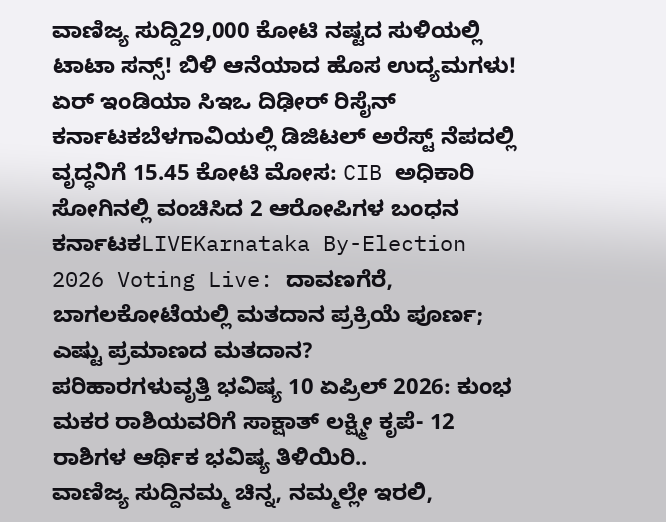ವಾಣಿಜ್ಯ ಸುದ್ದಿ29,000 ಕೋಟಿ ನಷ್ಟದ ಸುಳಿಯಲ್ಲಿ ಟಾಟಾ ಸನ್ಸ್! ಬಿಳಿ ಆನೆಯಾದ ಹೊಸ ಉದ್ಯಮಗಳು! ಏರ್ ಇಂಡಿಯಾ ಸಿಇಒ ದಿಢೀರ್ ರಿಸೈನ್
ಕರ್ನಾಟಕಬೆಳಗಾವಿಯಲ್ಲಿ ಡಿಜಿಟಲ್ ಅರೆಸ್ಟ್ ನೆಪದಲ್ಲಿ ವೃದ್ಧನಿಗೆ 15.45 ಕೋಟಿ ಮೋಸ: CIB ಅಧಿಕಾರಿ ಸೋಗಿನಲ್ಲಿ ವಂಚಿಸಿದ 2 ಆರೋಪಿಗಳ ಬಂಧನ
ಕರ್ನಾಟಕLIVEKarnataka By-Election 2026 Voting Live: ದಾವಣಗೆರೆ, ಬಾಗಲಕೋಟೆಯಲ್ಲಿ ಮತದಾನ ಪ್ರಕ್ರಿಯೆ ಪೂರ್ಣ; ಎಷ್ಟು ಪ್ರಮಾಣದ ಮತದಾನ?
ಪರಿಹಾರಗಳುವೃತ್ತಿ ಭವಿಷ್ಯ 10 ಏಪ್ರಿಲ್ 2026: ಕುಂಭ ಮಕರ ರಾಶಿಯವರಿಗೆ ಸಾಕ್ಷಾತ್ ಲಕ್ಷ್ಮೀ ಕೃಪೆ- 12 ರಾಶಿಗಳ ಆರ್ಥಿಕ ಭವಿಷ್ಯ ತಿಳಿಯಿರಿ..
ವಾಣಿಜ್ಯ ಸುದ್ದಿನಮ್ಮ ಚಿನ್ನ, ನಮ್ಮಲ್ಲೇ ಇರಲಿ,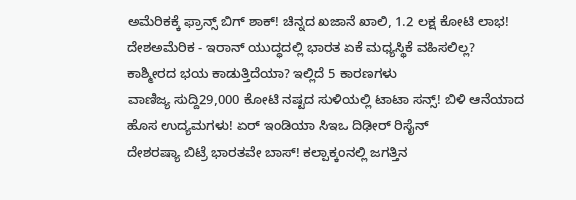ಅಮೆರಿಕಕ್ಕೆ ಫ್ರಾನ್ಸ್ ಬಿಗ್ ಶಾಕ್! ಚಿನ್ನದ ಖಜಾನೆ ಖಾಲಿ, 1.2 ಲಕ್ಷ ಕೋಟಿ ಲಾಭ!
ದೇಶಅಮೆರಿಕ - ಇರಾನ್ ಯುದ್ಧದಲ್ಲಿ ಭಾರತ ಏಕೆ ಮಧ್ಯಸ್ಥಿಕೆ ವಹಿಸಲಿಲ್ಲ? ಕಾಶ್ಮೀರದ ಭಯ ಕಾಡುತ್ತಿದೆಯಾ? ಇಲ್ಲಿದೆ 5 ಕಾರಣಗಳು
ವಾಣಿಜ್ಯ ಸುದ್ದಿ29,000 ಕೋಟಿ ನಷ್ಟದ ಸುಳಿಯಲ್ಲಿ ಟಾಟಾ ಸನ್ಸ್! ಬಿಳಿ ಆನೆಯಾದ ಹೊಸ ಉದ್ಯಮಗಳು! ಏರ್ ಇಂಡಿಯಾ ಸಿಇಒ ದಿಢೀರ್ ರಿಸೈನ್
ದೇಶರಷ್ಯಾ ಬಿಟ್ರೆ ಭಾರತವೇ ಬಾಸ್! ಕಲ್ಪಾಕ್ಕಂನಲ್ಲಿ ಜಗತ್ತಿನ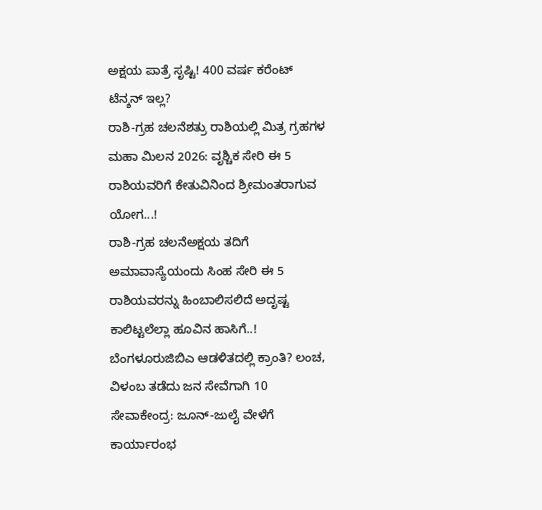ಅಕ್ಷಯ ಪಾತ್ರೆ ಸೃಷ್ಟಿ! 400 ವರ್ಷ ಕರೆಂಟ್ ಟೆನ್ಶನ್ ಇಲ್ಲ?
ರಾಶಿ-ಗ್ರಹ ಚಲನೆಶತ್ರು ರಾಶಿಯಲ್ಲಿ ಮಿತ್ರ ಗ್ರಹಗಳ ಮಹಾ ಮಿಲನ 2026: ವೃಶ್ಚಿಕ ಸೇರಿ ಈ 5 ರಾಶಿಯವರಿಗೆ ಕೇತುವಿನಿಂದ ಶ್ರೀಮಂತರಾಗುವ ಯೋಗ...!
ರಾಶಿ-ಗ್ರಹ ಚಲನೆಅಕ್ಷಯ ತದಿಗೆ ಅಮಾವಾಸ್ಯೆಯಂದು ಸಿಂಹ ಸೇರಿ ಈ 5 ರಾಶಿಯವರನ್ನು ಹಿಂಬಾಲಿಸಲಿದೆ ಅದೃಷ್ಟ ಕಾಲಿಟ್ಟಲೆಲ್ಲಾ ಹೂವಿನ ಹಾಸಿಗೆ..!
ಬೆಂಗಳೂರುಜಿಬಿಎ ಆಡಳಿತದಲ್ಲಿ ಕ್ರಾಂತಿ? ಲಂಚ, ವಿಳಂಬ ತಡೆದು ಜನ ಸೇವೆಗಾಗಿ 10 ಸೇವಾಕೇಂದ್ರ: ಜೂನ್-ಜುಲೈ ವೇಳೆಗೆ ಕಾರ್ಯಾರಂಭ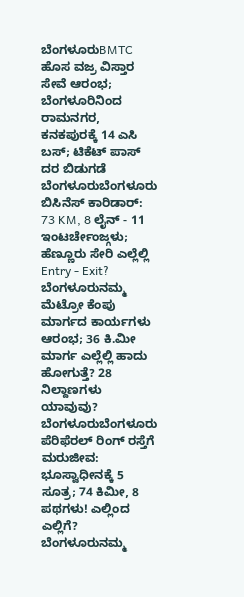ಬೆಂಗಳೂರುBMTC ಹೊಸ ವಜ್ರ ವಿಸ್ತಾರ ಸೇವೆ ಆರಂಭ; ಬೆಂಗಳೂರಿನಿಂದ ರಾಮನಗರ, ಕನಕಪುರಕ್ಕೆ 14 ಎಸಿ ಬಸ್; ಟಿಕೆಟ್ ಪಾಸ್ ದರ ಬಿಡುಗಡೆ
ಬೆಂಗಳೂರುಬೆಂಗಳೂರು ಬಿಸಿನೆಸ್ ಕಾರಿಡಾರ್: 73 KM, 8 ಲೈನ್ - 11 ಇಂಟರ್ಚೇಂಜ್ಗಳು; ಹೆಣ್ಣೂರು ಸೇರಿ ಎಲ್ಲೆಲ್ಲಿ Entry - Exit?
ಬೆಂಗಳೂರುನಮ್ಮ ಮೆಟ್ರೋ ಕೆಂಪು ಮಾರ್ಗದ ಕಾರ್ಯಗಳು ಆರಂಭ; 36 ಕಿ.ಮೀ ಮಾರ್ಗ ಎಲ್ಲೆಲ್ಲಿ ಹಾದು ಹೋಗುತ್ತೆ? 28 ನಿಲ್ದಾಣಗಳು ಯಾವುವು?
ಬೆಂಗಳೂರುಬೆಂಗಳೂರು ಪೆರಿಫೆರಲ್ ರಿಂಗ್ ರಸ್ತೆಗೆ ಮರುಜೀವ: ಭೂಸ್ವಾಧೀನಕ್ಕೆ 5 ಸೂತ್ರ; 74 ಕಿಮೀ, 8 ಪಥಗಳು! ಎಲ್ಲಿಂದ ಎಲ್ಲಿಗೆ?
ಬೆಂಗಳೂರುನಮ್ಮ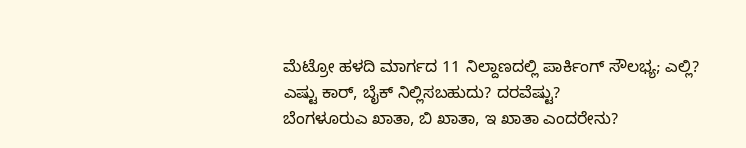ಮೆಟ್ರೋ ಹಳದಿ ಮಾರ್ಗದ 11 ನಿಲ್ದಾಣದಲ್ಲಿ ಪಾರ್ಕಿಂಗ್ ಸೌಲಭ್ಯ; ಎಲ್ಲಿ? ಎಷ್ಟು ಕಾರ್, ಬೈಕ್ ನಿಲ್ಲಿಸಬಹುದು? ದರವೆಷ್ಟು?
ಬೆಂಗಳೂರುಎ ಖಾತಾ, ಬಿ ಖಾತಾ, ಇ ಖಾತಾ ಎಂದರೇನು?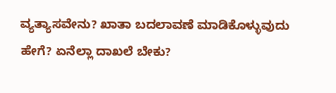ವ್ಯತ್ಯಾಸವೇನು? ಖಾತಾ ಬದಲಾವಣೆ ಮಾಡಿಕೊಳ್ಳುವುದು ಹೇಗೆ? ಏನೆಲ್ಲಾ ದಾಖಲೆ ಬೇಕು?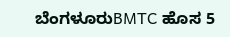ಬೆಂಗಳೂರುBMTC ಹೊಸ 5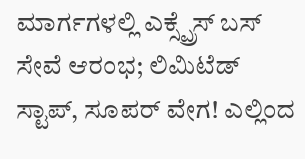ಮಾರ್ಗಗಳಲ್ಲಿ ಎಕ್ಸ್ಪ್ರೆಸ್ ಬಸ್ ಸೇವೆ ಆರಂಭ; ಲಿಮಿಟೆಡ್ ಸ್ಟಾಪ್, ಸೂಪರ್ ವೇಗ! ಎಲ್ಲಿಂದ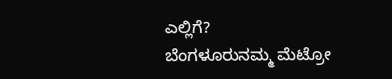ಎಲ್ಲಿಗೆ?
ಬೆಂಗಳೂರುನಮ್ಮ ಮೆಟ್ರೋ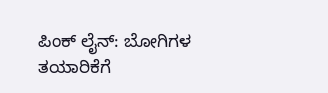ಪಿಂಕ್ ಲೈನ್: ಬೋಗಿಗಳ ತಯಾರಿಕೆಗೆ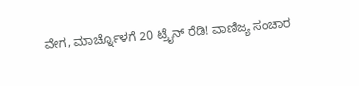ವೇಗ, ಮಾರ್ಚ್ನೊಳಗೆ 20 ಟ್ರೈನ್ ರೆಡಿ! ವಾಣಿಜ್ಯ ಸಂಚಾರ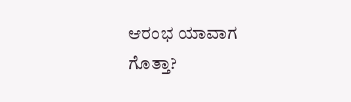ಆರಂಭ ಯಾವಾಗ ಗೊತ್ತಾ?